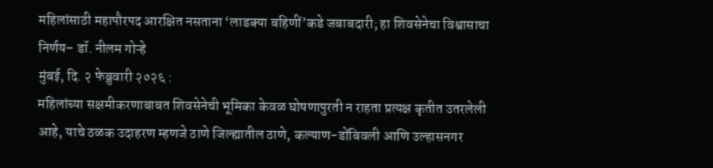महिलांसाठी महापौरपद आरक्षित नसताना ‘लाडक्या बहिणीं’कडे जबाबदारी; हा शिवसेनेचा विश्वासाचा निर्णय– डॉ. नीलम गोऱ्हे
मुंबई, दि. २ फेब्रुवारी २०२६ :
महिलांच्या सक्षमीकरणाबाबत शिवसेनेची भूमिका केवळ घोषणापुरती न राहता प्रत्यक्ष कृतीत उतरलेली आहे, याचे ठळक उदाहरण म्हणजे ठाणे जिल्ह्यातील ठाणे, कल्याण-डोंबिवली आणि उल्हासनगर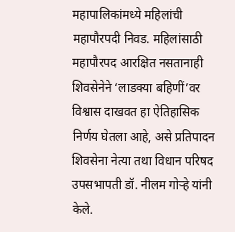महापालिकांमध्ये महिलांची महापौरपदी निवड. महिलांसाठी महापौरपद आरक्षित नसतानाही शिवसेनेने ‘लाडक्या बहिणीं’वर विश्वास दाखवत हा ऐतिहासिक निर्णय घेतला आहे, असे प्रतिपादन शिवसेना नेत्या तथा विधान परिषद उपसभापती डॉ. नीलम गोऱ्हे यांनी केले.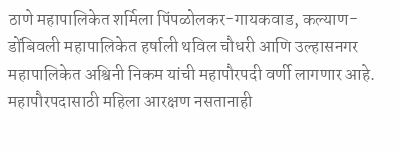ठाणे महापालिकेत शर्मिला पिंपळोलकर-गायकवाड, कल्याण-डोंबिवली महापालिकेत हर्षाली थविल चौधरी आणि उल्हासनगर महापालिकेत अश्विनी निकम यांची महापौरपदी वर्णी लागणार आहे. महापौरपदासाठी महिला आरक्षण नसतानाही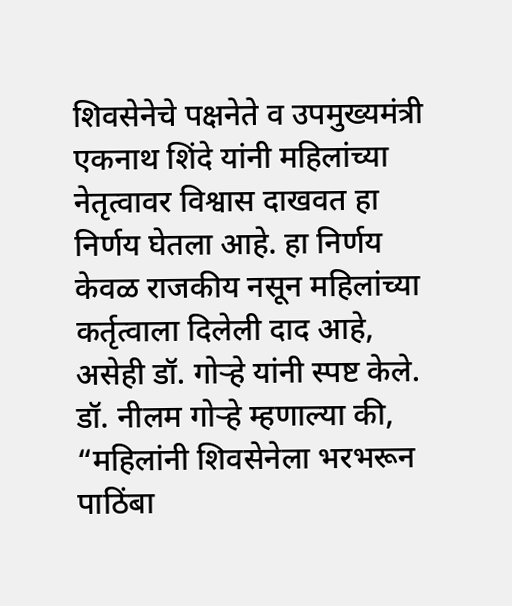शिवसेनेचे पक्षनेते व उपमुख्यमंत्री एकनाथ शिंदे यांनी महिलांच्या नेतृत्वावर विश्वास दाखवत हा निर्णय घेतला आहे. हा निर्णय केवळ राजकीय नसून महिलांच्या कर्तृत्वाला दिलेली दाद आहे, असेही डॉ. गोऱ्हे यांनी स्पष्ट केले.
डॉ. नीलम गोऱ्हे म्हणाल्या की, “महिलांनी शिवसेनेला भरभरून पाठिंबा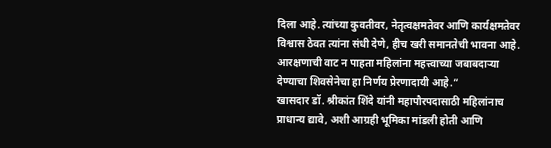दिला आहे. त्यांच्या कुवतीवर, नेतृत्वक्षमतेवर आणि कार्यक्षमतेवर विश्वास ठेवत त्यांना संधी देणे, हीच खरी समानतेची भावना आहे. आरक्षणाची वाट न पाहता महिलांना महत्त्वाच्या जबाबदाऱ्या देण्याचा शिवसेनेचा हा निर्णय प्रेरणादायी आहे.”
खासदार डॉ. श्रीकांत शिंदे यांनी महापौरपदासाठी महिलांनाच प्राधान्य द्यावे, अशी आग्रही भूमिका मांडली होती आणि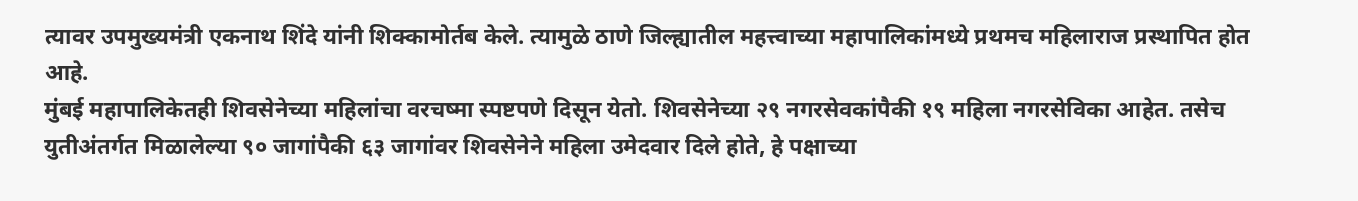त्यावर उपमुख्यमंत्री एकनाथ शिंदे यांनी शिक्कामोर्तब केले. त्यामुळे ठाणे जिल्ह्यातील महत्त्वाच्या महापालिकांमध्ये प्रथमच महिलाराज प्रस्थापित होत आहे.
मुंबई महापालिकेतही शिवसेनेच्या महिलांचा वरचष्मा स्पष्टपणे दिसून येतो. शिवसेनेच्या २९ नगरसेवकांपैकी १९ महिला नगरसेविका आहेत. तसेच युतीअंतर्गत मिळालेल्या ९० जागांपैकी ६३ जागांवर शिवसेनेने महिला उमेदवार दिले होते, हे पक्षाच्या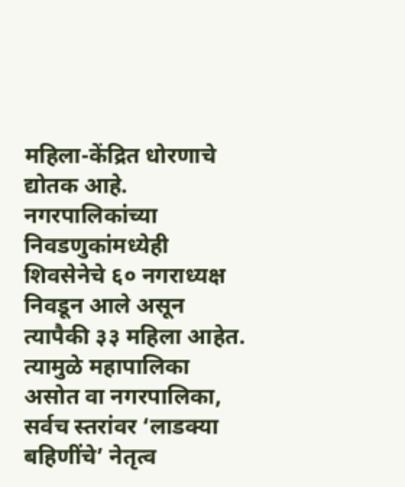महिला-केंद्रित धोरणाचे द्योतक आहे.
नगरपालिकांच्या निवडणुकांमध्येही शिवसेनेचे ६० नगराध्यक्ष निवडून आले असून त्यापैकी ३३ महिला आहेत. त्यामुळे महापालिका असोत वा नगरपालिका, सर्वच स्तरांवर ‘लाडक्या बहिणींचे’ नेतृत्व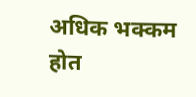अधिक भक्कम होत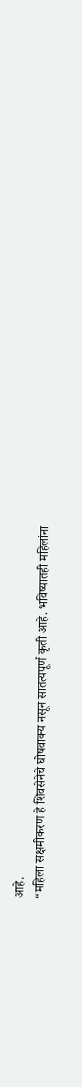आहे.
“महिला सक्षमीकरण हे शिवसेनेचे घोषवाक्य नसून सातत्यपूर्ण कृती आहे. भविष्यातही महिलांना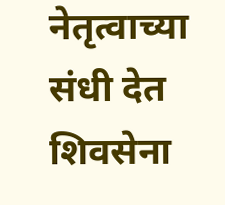नेतृत्वाच्या संधी देत शिवसेना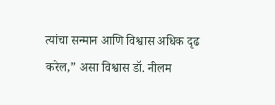त्यांचा सन्मान आणि विश्वास अधिक दृढ करेल,” असा विश्वास डॉ. नीलम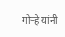गोऱ्हे यांनी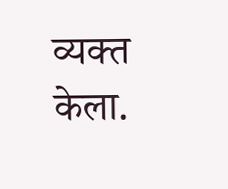व्यक्त केला.